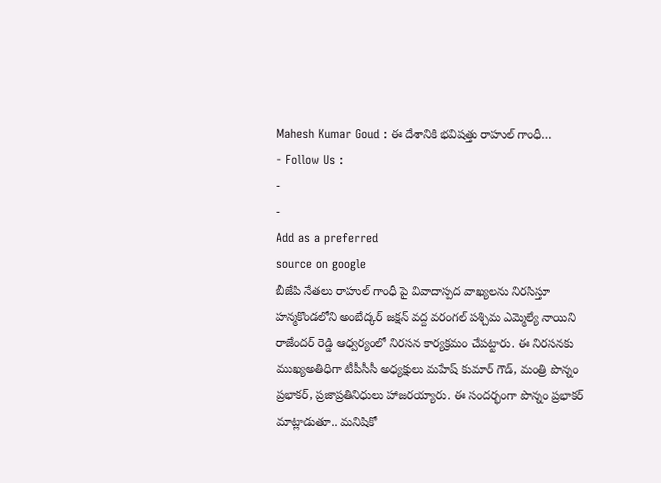Mahesh Kumar Goud : ఈ దేశానికి భవిషత్తు రాహుల్ గాంధీ…
- Follow Us :
-
-
Add as a preferred
source on google
బీజేపి నేతలు రాహుల్ గాంధీ పై వివాదాస్పద వాఖ్యలను నిరసిస్తూ హన్మకొండలోని అంబేద్కర్ జక్షన్ వద్ద వరంగల్ పశ్చిమ ఎమ్మెల్యే నాయిని రాజేందర్ రెడ్డి ఆధ్వర్యంలో నిరసన కార్యక్రమం చేపట్టారు. ఈ నిరసనకు ముఖ్యఅతిధిగా టీపీసీసీ అధ్యక్షులు మహేష్ కుమార్ గౌడ్, మంత్రి పొన్నం ప్రభాకర్, ప్రజాప్రతినిధులు హాజరయ్యారు. ఈ సందర్భంగా పొన్నం ప్రభాకర్ మాట్లాడుతూ.. మనిషికో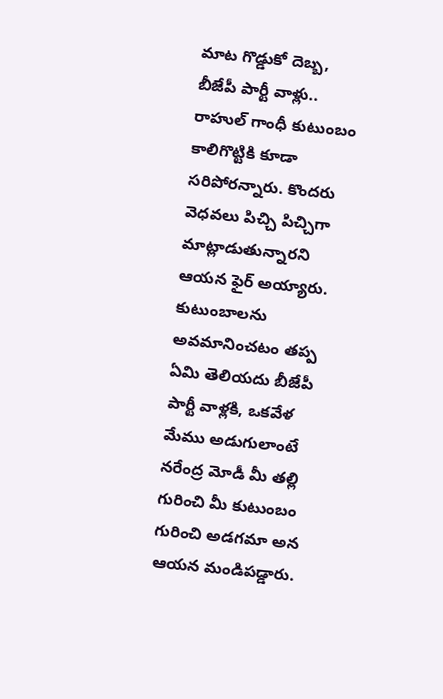మాట గొడ్డుకో దెబ్బ, బీజేపీ పార్టీ వాళ్లు.. రాహుల్ గాంధీ కుటుంబం కాలిగొట్టికి కూడా సరిపోరన్నారు. కొందరు వెధవలు పిచ్చి పిచ్చిగా మాట్లాడుతున్నారని ఆయన ఫైర్ అయ్యారు. కుటుంబాలను అవమానించటం తప్ప ఏమి తెలియదు బీజేపీ పార్టీ వాళ్లకి, ఒకవేళ మేము అడుగులాంటే నరేంద్ర మోడీ మీ తల్లి గురించి మీ కుటుంబం గురించి అడగమా అన ఆయన మండిపడ్డారు.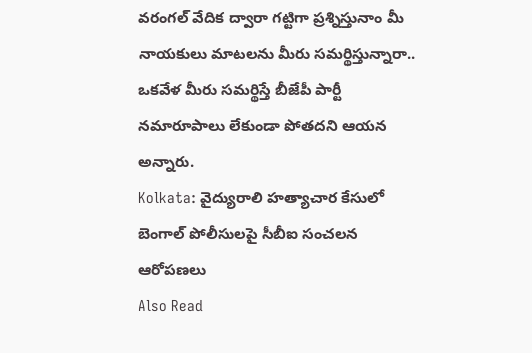వరంగల్ వేదిక ద్వారా గట్టిగా ప్రశ్నిస్తునాం మీ నాయకులు మాటలను మీరు సమర్థిస్తున్నారా.. ఒకవేళ మీరు సమర్థిస్తే బీజేపీ పార్టీ నమారూపాలు లేకుండా పోతదని ఆయన అన్నారు.
Kolkata: వైద్యురాలి హత్యాచార కేసులో బెంగాల్ పోలీసులపై సీబీఐ సంచలన ఆరోపణలు
Also Read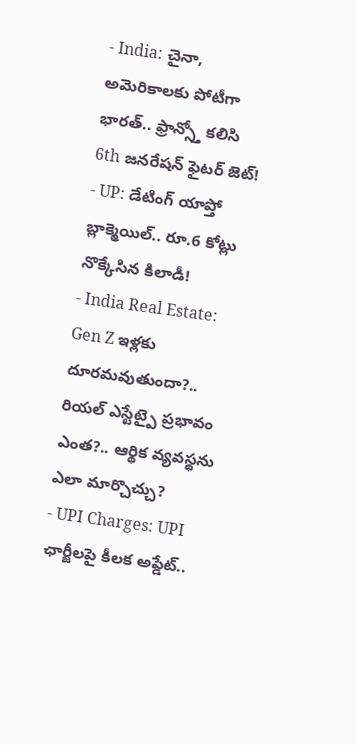- India: చైనా, అమెరికాలకు పోటీగా భారత్.. ఫ్రాన్స్తో కలిసి 6th జనరేషన్ ఫైటర్ జెట్!
- UP: డేటింగ్ యాప్తో బ్లాక్మెయిల్.. రూ.6 కోట్లు నొక్కేసిన కిలాడీ!
- India Real Estate: Gen Z ఇళ్లకు దూరమవుతుందా?.. రియల్ ఎస్టేట్పై ప్రభావం ఎంత?.. ఆర్థిక వ్యవస్థను ఎలా మార్చొచ్చు?
- UPI Charges: UPI ఛార్జీలపై కీలక అప్డేట్..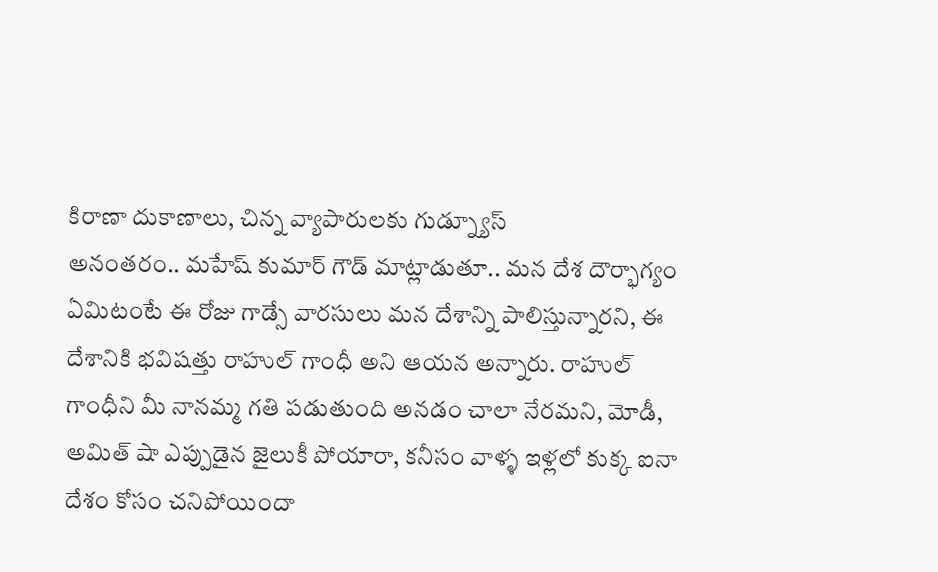కిరాణా దుకాణాలు, చిన్న వ్యాపారులకు గుడ్న్యూస్
అనంతరం.. మహేష్ కుమార్ గౌడ్ మాట్లాడుతూ.. మన దేశ దౌర్భాగ్యం ఏమిటంటే ఈ రోజు గాడ్సే వారసులు మన దేశాన్ని పాలిస్తున్నారని, ఈ దేశానికి భవిషత్తు రాహుల్ గాంధీ అని ఆయన అన్నారు. రాహుల్ గాంధీని మీ నానమ్మ గతి పడుతుంది అనడం చాలా నేరమని, మోడీ, అమిత్ షా ఎప్పుడైన జైలుకీ పోయారా, కనీసం వాళ్ళ ఇళ్లలో కుక్క ఐనా దేశం కోసం చనిపోయిందా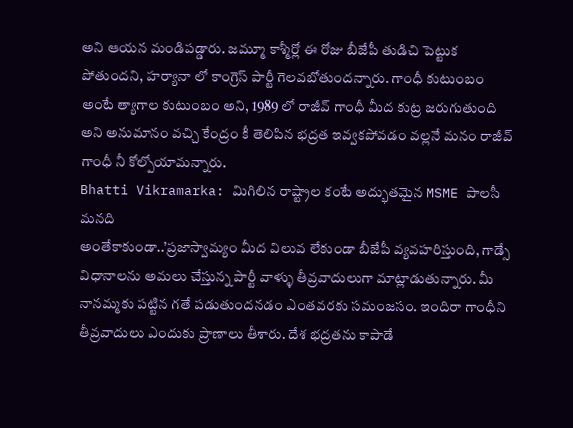అని ఆయన మండిపడ్డారు. జమ్మూ కాశ్మీర్లో ఈ రోజు బీజేపీ తుడిచి పెట్టుక పోతుందని, హర్యానా లో కాంగ్రెస్ పార్టీ గెలవబోతుందన్నారు. గాంధీ కుటుంబం అంటే త్యాగాల కుటుంబం అని, 1989 లో రాజీవ్ గాంధీ మీద కుట్ర జరుగుతుంది అని అనుమానం వచ్చి కేంద్రం కీ తెలిపిన భద్రత ఇవ్వకపోవడం వల్లనే మనం రాజీవ్ గాంధీ నీ కోల్పోయామన్నారు.
Bhatti Vikramarka: మిగిలిన రాష్ట్రాల కంటే అద్భుతమైన MSME పాలసీ మనది
అంతేకాకుండా..’ప్రజాస్వామ్యం మీద విలువ లేకుండా బీజేపీ వ్యవహరిస్తుంది, గాడ్సే విధానాలను అమలు చేస్తున్న పార్టీ వాళ్ళు తీవ్రవాదులుగా మాట్లాడుతున్నారు. మీ నానమ్మకు పట్టిన గతే పడుతుందనడం ఎంతవరకు సమంజసం. ఇందిరా గాంధీని తీవ్రవాదులు ఎందుకు ప్రాణాలు తీశారు. దేశ భద్రతను కాపాడే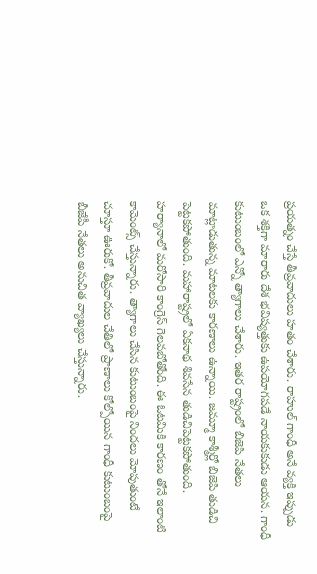ప్రయత్నం చేస్తే తీవ్రవాదులు హతం చేశారు. రాహుల్ గాంధీ అనే వ్యక్తి ఇప్పుడు ఒక శక్తిగా మారారు దేశ భవిష్యత్తుకు ఉపయోగపడే నాయకుకుడు ఆయన. గాంధీ కుటుంబంలో ఎన్నో త్యాగాలు చేశారు. ఇతర రాష్ట్రంలో బిజెపి నేతలు మాట్లాడుతున్న మాటలకు కారణాలు ఉన్నాయి. జమ్మూ కాశ్మీర్లో బిజెపి తుడిచి పెట్టకపోతుంది. మహారాష్ట్రలో ఏకనాథ శివసేన తుడిచిపెట్టకపోతుంది. హర్యానాలో మరోసారి కాంగ్రెస్ గెలవబోతోంది. ఈ ఓటమికి కారణం తోనే ఇలాంటి కామెంట్స్ చేస్తున్నారు. త్యాగాలు చేసిన కుటుంబంపై నిందలు మోపుతుంటే చూస్తూ ఊరుకో. తీవ్రవాదుల చేతిలో ప్రాణాలు కోల్పోయిన గాంధీ కుటుంబంపై బీజేపీ నేతలు అనుచిత వ్యాఖ్యలు చేస్తున్నారు.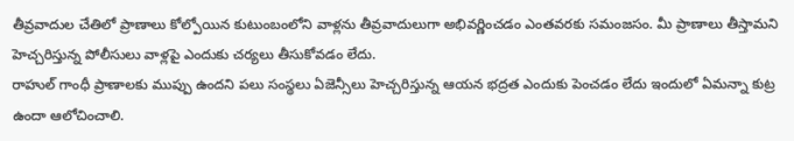తీవ్రవాదుల చేతిలో ప్రాణాలు కోల్పోయిన కుటుంబంలోని వాళ్లను తీవ్రవాదులుగా అభివర్ణించడం ఎంతవరకు సమంజసం. మీ ప్రాణాలు తీస్తామని హెచ్చరిస్తున్న పోలీసులు వాళ్లపై ఎందుకు చర్యలు తీసుకోవడం లేదు.
రాహుల్ గాంధీ ప్రాణాలకు ముప్పు ఉందని పలు సంస్థలు ఏజెన్సీలు హెచ్చరిస్తున్న ఆయన భద్రత ఎందుకు పెంచడం లేదు ఇందులో ఏమన్నా కుట్ర ఉందా ఆలోచించాలి.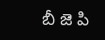బీ జె పి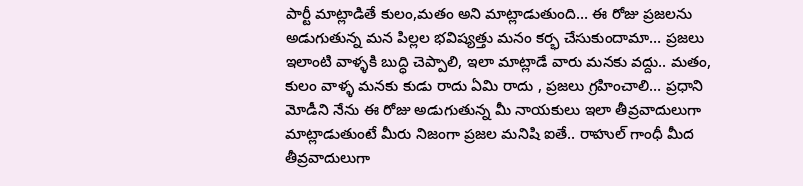పార్టీ మాట్లాడితే కులం,మతం అని మాట్లాడుతుంది… ఈ రోజు ప్రజలను అడుగుతున్న మన పిల్లల భవిష్యత్తు మనం కర్భ చేసుకుందామా… ప్రజలు ఇలాంటి వాళ్ళకి బుద్ధి చెప్పాలి, ఇలా మాట్లాడే వారు మనకు వద్దు.. మతం, కులం వాళ్ళ మనకు కుడు రాదు ఏమి రాదు , ప్రజలు గ్రహించాలి… ప్రధాని మోడీని నేను ఈ రోజు అడుగుతున్న మీ నాయకులు ఇలా తీవ్రవాదులుగా మాట్లాడుతుంటే మీరు నిజంగా ప్రజల మనిషి ఐతే.. రాహుల్ గాంధీ మీద తీవ్రవాదులుగా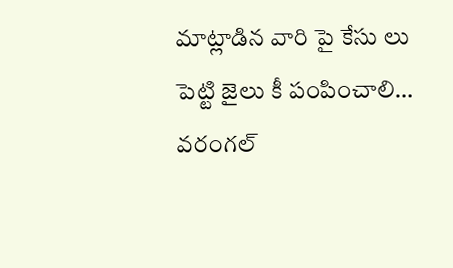మాట్లాడిన వారి పై కేసు లు పెట్టి జైలు కీ పంపించాలి… వరంగల్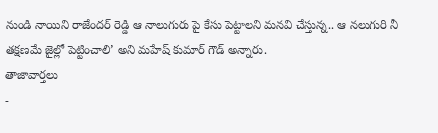నుండి నాయిని రాజేందర్ రెడ్డి ఆ నాలుగురు పై కేసు పెట్టాలని మనవి చేస్తున్న.. ఆ నలుగురి నీ తక్షణమే జైల్లో పెట్టించాలి’ అని మహేష్ కుమార్ గౌడ్ అన్నారు.
తాజావార్తలు
-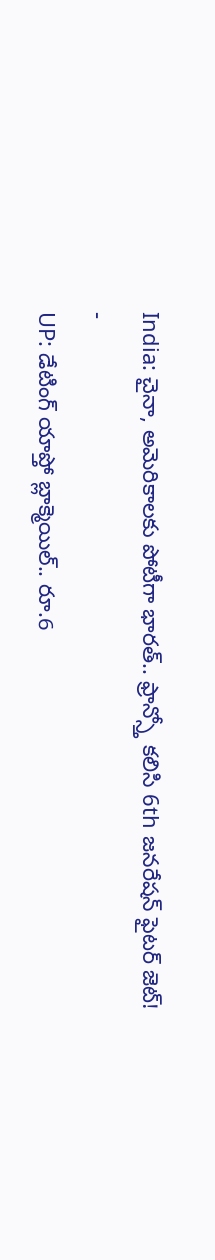India: చైనా, అమెరికాలకు పోటీగా భారత్.. ఫ్రాన్స్తో కలిసి 6th జనరేషన్ ఫైటర్ జెట్!
-
UP: డేటింగ్ యాప్తో బ్లాక్మెయిల్.. రూ.6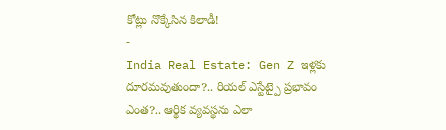కోట్లు నొక్కేసిన కిలాడీ!
-
India Real Estate: Gen Z ఇళ్లకు దూరమవుతుందా?.. రియల్ ఎస్టేట్పై ప్రభావం ఎంత?.. ఆర్థిక వ్యవస్థను ఎలా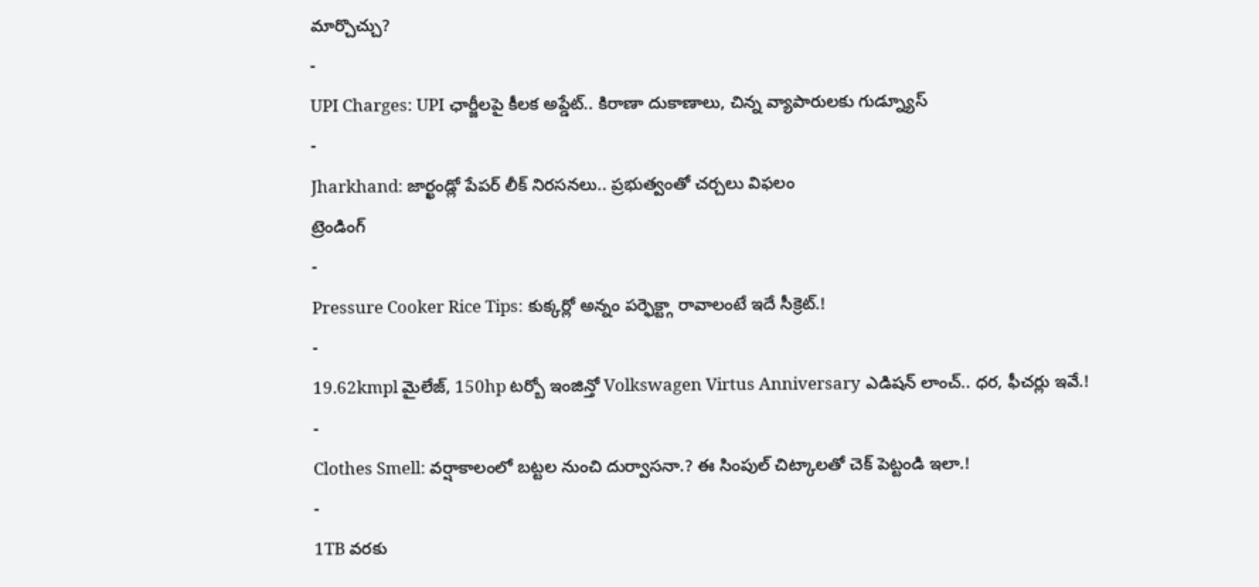మార్చొచ్చు?
-
UPI Charges: UPI ఛార్జీలపై కీలక అప్డేట్.. కిరాణా దుకాణాలు, చిన్న వ్యాపారులకు గుడ్న్యూస్
-
Jharkhand: జార్ఖండ్లో పేపర్ లీక్ నిరసనలు.. ప్రభుత్వంతో చర్చలు విఫలం
ట్రెండింగ్
-
Pressure Cooker Rice Tips: కుక్కర్లో అన్నం పర్ఫెక్ట్గా రావాలంటే ఇదే సీక్రెట్.!
-
19.62kmpl మైలేజ్, 150hp టర్బో ఇంజిన్తో Volkswagen Virtus Anniversary ఎడిషన్ లాంచ్.. ధర, ఫీచర్లు ఇవే.!
-
Clothes Smell: వర్షాకాలంలో బట్టల నుంచి దుర్వాసనా.? ఈ సింపుల్ చిట్కాలతో చెక్ పెట్టండి ఇలా.!
-
1TB వరకు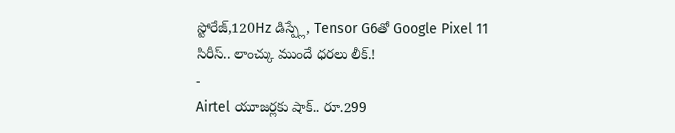స్టోరేజ్,120Hz డిస్ప్లే, Tensor G6తో Google Pixel 11 సిరీస్.. లాంచ్కు ముందే ధరలు లీక్.!
-
Airtel యూజర్లకు షాక్.. రూ.299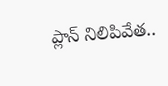ప్లాన్ నిలిపివేత..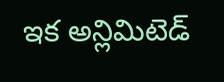ఇక అన్లిమిటెడ్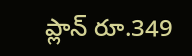ప్లాన్ రూ.349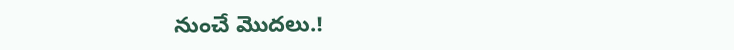నుంచే మొదలు.!